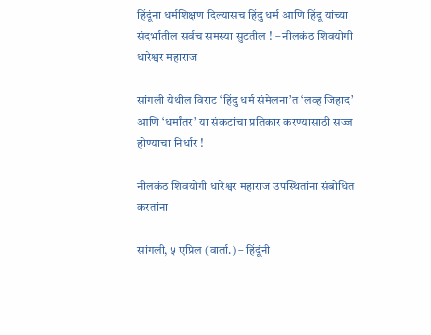हिंदूंना धर्मशिक्षण दिल्यासच हिंदु धर्म आणि हिंदू यांच्या संदर्भातील सर्वच समस्या सुटतील ! – नीलकंठ शिवयोगी धारेश्वर महाराज

सांगली येथील विराट ‘हिंदु धर्म संमेलना’त ‘लव्ह जिहाद’ आणि ‘धर्मांतर’ या संकटांचा प्रतिकार करण्यासाठी सज्ज होण्याचा निर्धार !

नीलकंठ शिवयोगी धारेश्वर महाराज उपस्थितांना संबोधित करतांना

सांगली, ५ एप्रिल (वार्ता.) – हिंदूंनी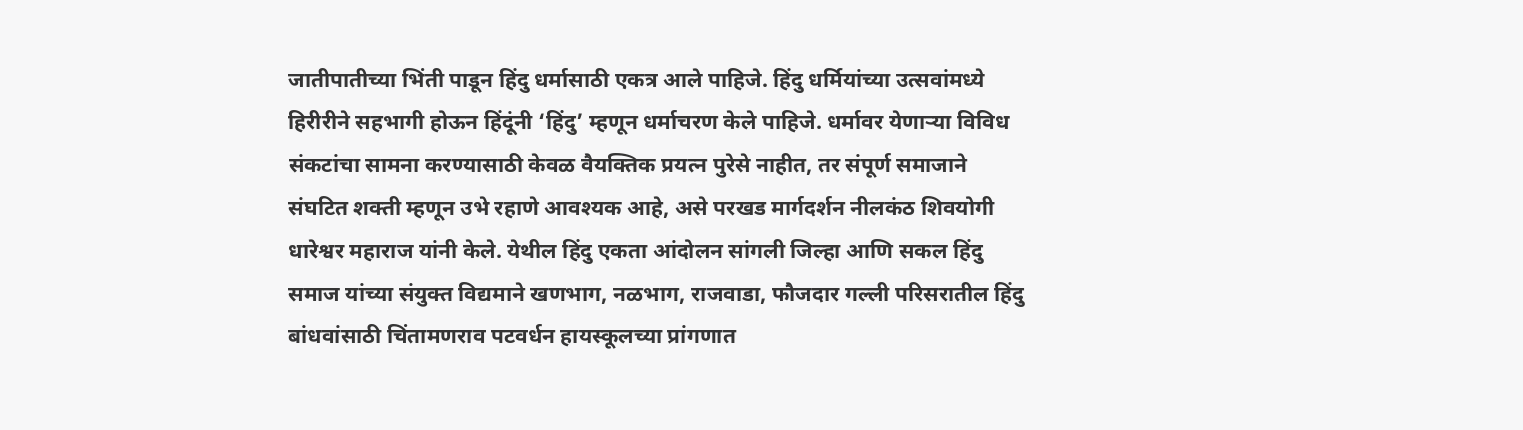जातीपातीच्या भिंती पाडून हिंदु धर्मासाठी एकत्र आले पाहिजे. हिंदु धर्मियांच्या उत्सवांमध्ये हिरीरीने सहभागी होऊन हिंदूंनी ‘हिंदु’ म्हणून धर्माचरण केले पाहिजे. धर्मावर येणार्‍या विविध संकटांचा सामना करण्यासाठी केवळ वैयक्तिक प्रयत्न पुरेसे नाहीत, तर संपूर्ण समाजाने संघटित शक्ती म्हणून उभे रहाणे आवश्यक आहे, असे परखड मार्गदर्शन नीलकंठ शिवयोगी धारेश्वर महाराज यांनी केले. येथील हिंदु एकता आंदोलन सांगली जिल्हा आणि सकल हिंदु समाज यांच्या संयुक्त विद्यमाने खणभाग, नळभाग, राजवाडा, फौजदार गल्ली परिसरातील हिंदु बांधवांसाठी चिंतामणराव पटवर्धन हायस्कूलच्या प्रांगणात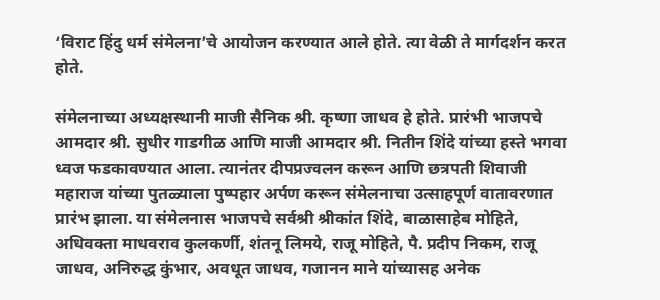‘विराट हिंदु धर्म संमेलना’चे आयोजन करण्यात आले होते. त्या वेळी ते मार्गदर्शन करत होते.

संमेलनाच्या अध्यक्षस्थानी माजी सैनिक श्री. कृष्णा जाधव हे होते. प्रारंभी भाजपचे आमदार श्री. सुधीर गाडगीळ आणि माजी आमदार श्री. नितीन शिंदे यांच्या हस्ते भगवा ध्वज फडकावण्यात आला. त्यानंतर दीपप्रज्वलन करून आणि छत्रपती शिवाजी महाराज यांच्या पुतळ्याला पुष्पहार अर्पण करून संमेलनाचा उत्साहपूर्ण वातावरणात प्रारंभ झाला. या संमेलनास भाजपचे सर्वश्री श्रीकांत शिंदे, बाळासाहेब मोहिते, अधिवक्ता माधवराव कुलकर्णी, शंतनू लिमये, राजू मोहिते, पै. प्रदीप निकम, राजू जाधव, अनिरुद्ध कुंभार, अवधूत जाधव, गजानन माने यांच्यासह अनेक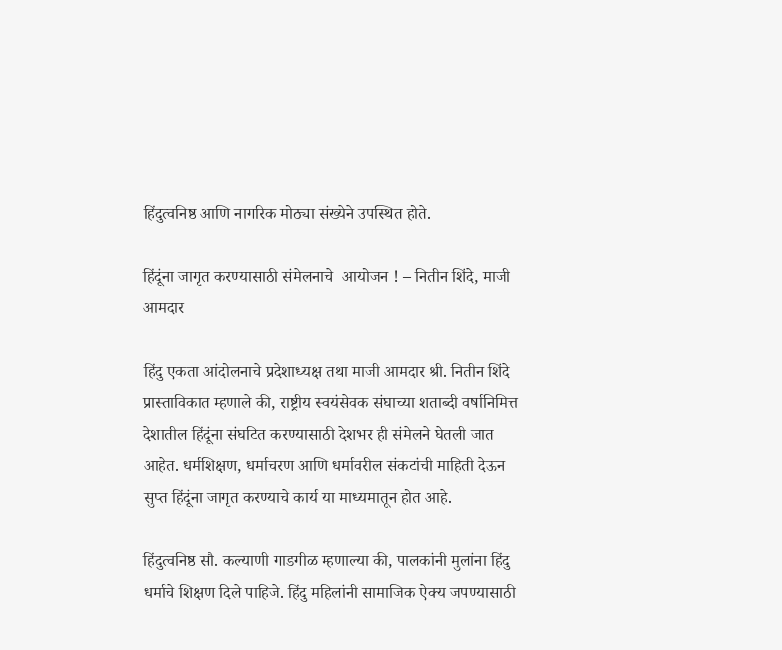हिंदुत्वनिष्ठ आणि नागरिक मोठ्या संख्येने उपस्थित होते.

हिंदूंना जागृत करण्यासाठी संमेलनाचे  आयोजन ! – नितीन शिंदे, माजी आमदार

हिंदु एकता आंदोलनाचे प्रदेशाध्यक्ष तथा माजी आमदार श्री. नितीन शिंदे प्रास्ताविकात म्हणाले की, राष्ट्रीय स्वयंसेवक संघाच्या शताब्दी वर्षानिमित्त देशातील हिंदूंना संघटित करण्यासाठी देशभर ही संमेलने घेतली जात आहेत. धर्मशिक्षण, धर्माचरण आणि धर्मावरील संकटांची माहिती देऊन सुप्त हिंदूंना जागृत करण्याचे कार्य या माध्यमातून होत आहे.

हिंदुत्वनिष्ठ सौ. कल्याणी गाडगीळ म्हणाल्या की, पालकांनी मुलांना हिंदु धर्माचे शिक्षण दिले पाहिजे. हिंदु महिलांनी सामाजिक ऐक्य जपण्यासाठी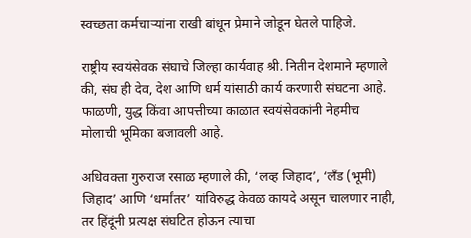स्वच्छता कर्मचार्‍यांना राखी बांधून प्रेमाने जोडून घेतले पाहिजे.

राष्ट्रीय स्वयंसेवक संघाचे जिल्हा कार्यवाह श्री. नितीन देशमाने म्हणाले की, संघ ही देव, देश आणि धर्म यांसाठी कार्य करणारी संघटना आहे. फाळणी, युद्ध किंवा आपत्तीच्या काळात स्वयंसेवकांनी नेहमीच मोलाची भूमिका बजावली आहे.

अधिवक्ता गुरुराज रसाळ म्हणाले की, ‘लव्ह जिहाद’, ‘लँड (भूमी) जिहाद’ आणि ‘धर्मांतर’ यांविरुद्ध केवळ कायदे असून चालणार नाही, तर हिंदूंनी प्रत्यक्ष संघटित होऊन त्याचा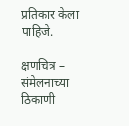प्रतिकार केला पाहिजे.

क्षणचित्र – संमेलनाच्या ठिकाणी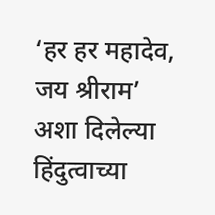‘हर हर महादेव, जय श्रीराम’ अशा दिलेल्या हिंदुत्वाच्या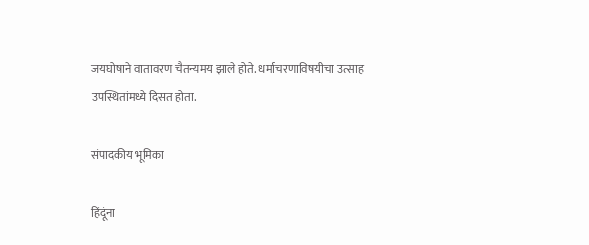जयघोषाने वातावरण चैतन्यमय झाले होते. धर्माचरणाविषयीचा उत्साह उपस्थितांमध्ये दिसत होता.

संपादकीय भूमिका

हिंदूंना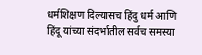धर्मशिक्षण दिल्यासच हिंदु धर्म आणि हिंदू यांच्या संदर्भातील सर्वच समस्या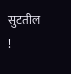सुटतील !